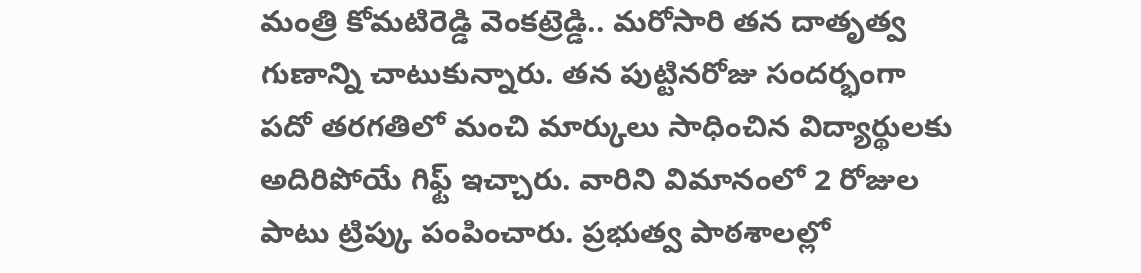మంత్రి కోమటిరెడ్డి వెంకట్రెడ్డి.. మరోసారి తన దాతృత్వ గుణాన్ని చాటుకున్నారు. తన పుట్టినరోజు సందర్భంగా పదో తరగతిలో మంచి మార్కులు సాధించిన విద్యార్థులకు అదిరిపోయే గిఫ్ట్ ఇచ్చారు. వారిని విమానంలో 2 రోజుల పాటు ట్రిప్కు పంపించారు. ప్రభుత్వ పాఠశాలల్లో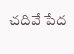చదివే పేద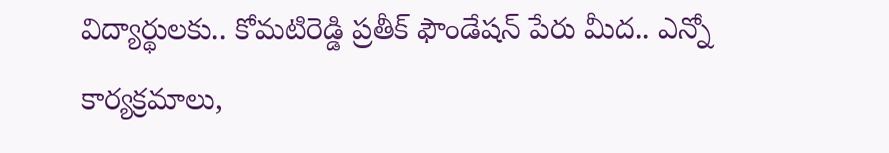విద్యార్థులకు.. కోమటిరెడ్డి ప్రతీక్ ఫౌండేషన్ పేరు మీద.. ఎన్నో కార్యక్రమాలు,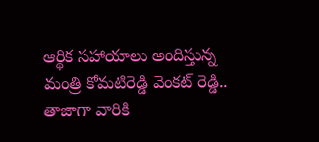ఆర్థిక సహాయాలు అందిస్తున్న మంత్రి కోమటిరెడ్డి వెంకట్ రెడ్డి.. తాజాగా వారికి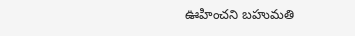ఊహించని బహుమతి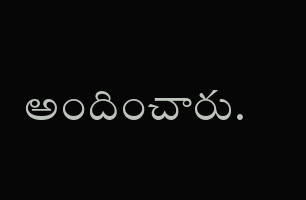అందించారు.